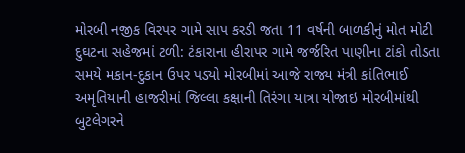મોરબી નજીક વિરપર ગામે સાપ કરડી જતા 11 વર્ષની બાળકીનું મોત મોટી દુઘટના સહેજમાં ટળી: ટંકારાના હીરાપર ગામે જર્જરિત પાણીના ટાંકો તોડતા સમયે મકાન-દુકાન ઉપર પડ્યો મોરબીમાં આજે રાજ્ય મંત્રી કાંતિભાઈ અમૃતિયાની હાજરીમાં જિલ્લા કક્ષાની તિરંગા યાત્રા યોજાઇ મોરબીમાંથી બુટલેગરને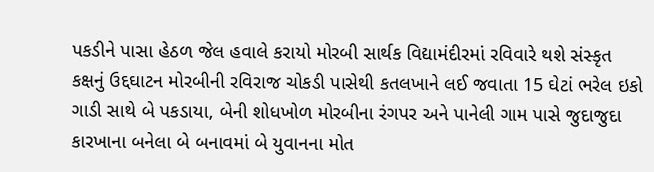પકડીને પાસા હેઠળ જેલ હવાલે કરાયો મોરબી સાર્થક વિદ્યામંદીરમાં રવિવારે થશે સંસ્કૃત કક્ષનું ઉદ્દઘાટન મોરબીની રવિરાજ ચોકડી પાસેથી કતલખાને લઈ જવાતા 15 ઘેટાં ભરેલ ઇકો ગાડી સાથે બે પકડાયા, બેની શોધખોળ મોરબીના રંગપર અને પાનેલી ગામ પાસે જુદાજુદા કારખાના બનેલા બે બનાવમાં બે યુવાનના મોત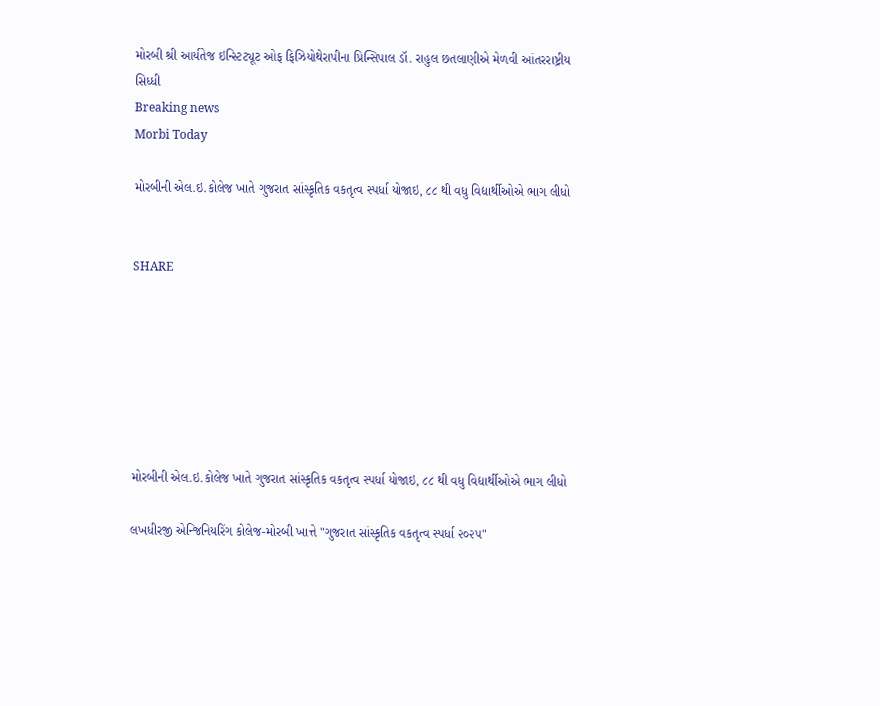મોરબી શ્રી આર્યતેજ ઇન્સ્ટિટ્યૂટ ઓફ ફિઝિયોથેરાપીના પ્રિન્સિપાલ ડૉ. રાહુલ છતલાણીએ મેળવી આંતરરાષ્ટ્રીય સિધ્ધી
Breaking news
Morbi Today

મોરબીની એલ.ઇ.કોલેજ ખાતે ગુજરાત સાંસ્કૃતિક વકતૃત્વ સ્પર્ધા યોજાઇ, ૮૮ થી વધુ વિદ્યાર્થીઓએ ભાગ લીધો


SHARE







મોરબીની એલ.ઇ.કોલેજ ખાતે ગુજરાત સાંસ્કૃતિક વકતૃત્વ સ્પર્ધા યોજાઇ, ૮૮ થી વધુ વિદ્યાર્થીઓએ ભાગ લીધો

લખધીરજી એન્જિનિયરિંગ કોલેજ-મોરબી ખાત્તે "ગુજરાત સાંસ્કૃતિક વકતૃત્વ સ્પર્ધા ૨૦૨૫"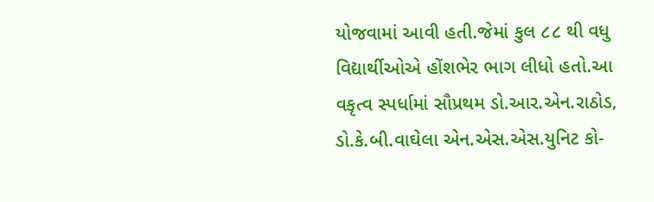યોજવામાં આવી હતી.જેમાં કુલ ૮૮ થી વધુ વિદ્યાર્થીઓએ હોંશભેર ભાગ લીધો હતો.આ વકૃત્વ સ્પર્ધામાં સૌપ્રથમ ડો.આર.એન.રાઠોડ, ડો.કે.બી.વાઘેલા એન.એસ.એસ.યુનિટ કો-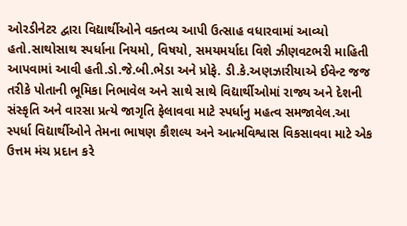ઓરડીનેટર દ્વારા વિદ્યાર્થીઓને વક્તવ્ય આપી ઉત્સાહ વધારવામાં આવ્યો હતો.સાથોસાથ સ્પર્ધાના નિયમો, વિષયો, સમયમર્યાદા વિશે ઝીણવટભરી માહિતી આપવામાં આવી હતી.ડો.જે.બી.ભેડા અને પ્રોફે. ડી.કે.અણઝારીયાએ ઈવેન્ટ જજ તરીકે પોતાની ભૂમિકા નિભાવેલ અને સાથે સાથે વિદ્યાર્થીઓમાં રાજ્ય અને દેશની સંસ્કૃતિ અને વારસા પ્રત્યે જાગૃતિ ફેલાવવા માટે સ્પર્ધાનુ મહત્વ સમજાવેલ.આ સ્પર્ધા વિદ્યાર્થીઓને તેમના ભાષણ કૌશલ્ય અને આત્મવિશ્વાસ વિકસાવવા માટે એક ઉત્તમ મંચ પ્રદાન કરે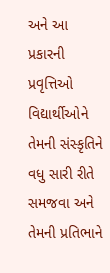અને આ પ્રકારની પ્રવૃત્તિઓ વિદ્યાર્થીઓને તેમની સંસ્કૃતિને વધુ સારી રીતે સમજવા અને તેમની પ્રતિભાને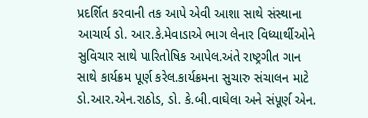પ્રદર્શિત કરવાની તક આપે એવી આશા સાથે સંસ્થાના આચાર્ય ડો. આર.કે.મેવાડાએ ભાગ લેનાર વિધ્યાર્થીઓને સુવિચાર સાથે પારિતોષિક આપેલ.અંતે રાષ્ટ્રગીત ગાન સાથે કાર્યક્રમ પૂર્ણ કરેલ.કાર્યક્રમના સુચારુ સંચાલન માટે ડો.આર.એન.રાઠોડ, ડો. કે.બી.વાઘેલા અને સંપૂર્ણ એન.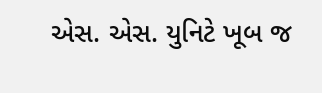એસ. એસ. યુનિટે ખૂબ જ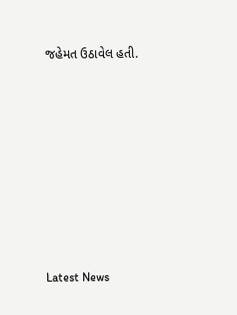જહેમત ઉઠાવેલ હતી.








Latest News